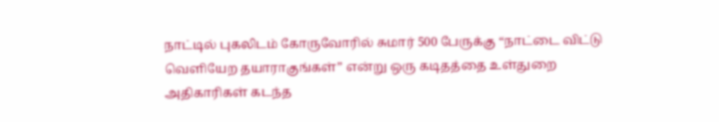நாட்டில் புகலிடம் கோருவோரில் சுமார் 500 பேருக்கு “நாட்டை விட்டு வெளியேற தயாராகுங்கள்” என்று ஒரு கடிதத்தை உள்துறை அதிகாரிகள் கடந்த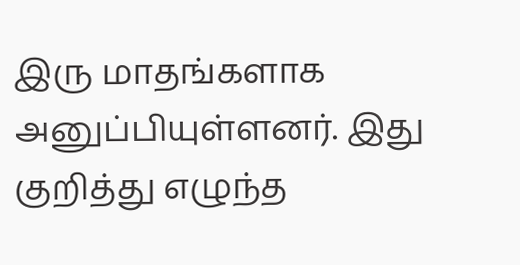இரு மாதங்களாக அனுப்பியுள்ளனர். இது குறித்து எழுந்த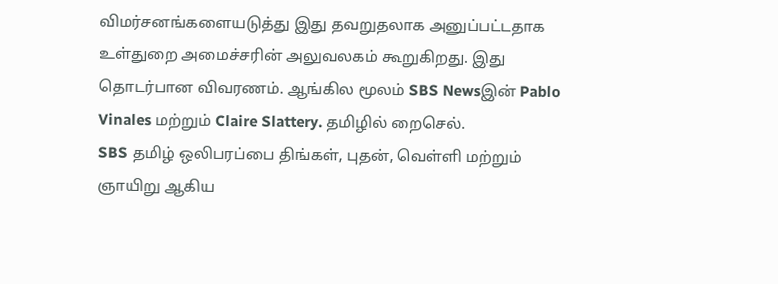விமர்சனங்களையடுத்து இது தவறுதலாக அனுப்பட்டதாக உள்துறை அமைச்சரின் அலுவலகம் கூறுகிறது. இது தொடர்பான விவரணம். ஆங்கில மூலம் SBS Newsஇன் Pablo Vinales மற்றும் Claire Slattery. தமிழில் றைசெல்.
SBS தமிழ் ஒலிபரப்பை திங்கள், புதன், வெள்ளி மற்றும் ஞாயிறு ஆகிய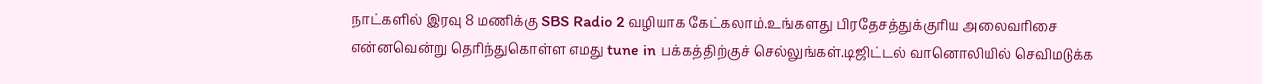நாட்களில் இரவு 8 மணிக்கு SBS Radio 2 வழியாக கேட்கலாம்.உங்களது பிரதேசத்துக்குரிய அலைவரிசை என்னவென்று தெரிந்துகொள்ள எமது tune in பக்கத்திற்குச் செல்லுங்கள்.டிஜிட்டல் வானொலியில் செவிமடுக்க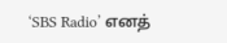‘SBS Radio’ எனத்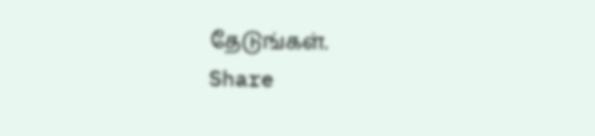தேடுங்கள்.
Share